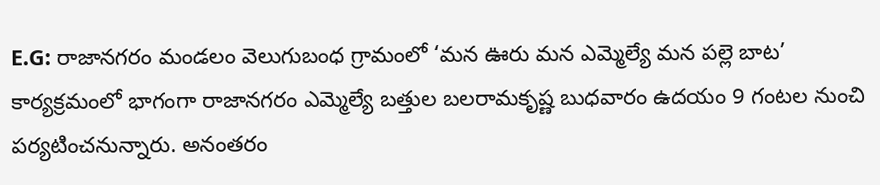E.G: రాజానగరం మండలం వెలుగుబంధ గ్రామంలో ‘మన ఊరు మన ఎమ్మెల్యే మన పల్లె బాట’ కార్యక్రమంలో భాగంగా రాజానగరం ఎమ్మెల్యే బత్తుల బలరామకృష్ణ బుధవారం ఉదయం 9 గంటల నుంచి పర్యటించనున్నారు. అనంతరం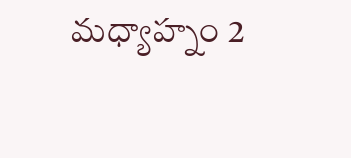మధ్యాహ్నం 2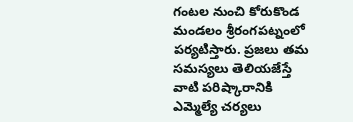గంటల నుంచి కోరుకొండ మండలం శ్రీరంగపట్నంలో పర్యటిస్తారు. ప్రజలు తమ సమస్యలు తెలియజేస్తే వాటి పరిష్కారానికి ఎమ్మెల్యే చర్యలు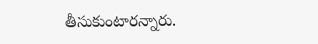తీసుకుంటారన్నారు.